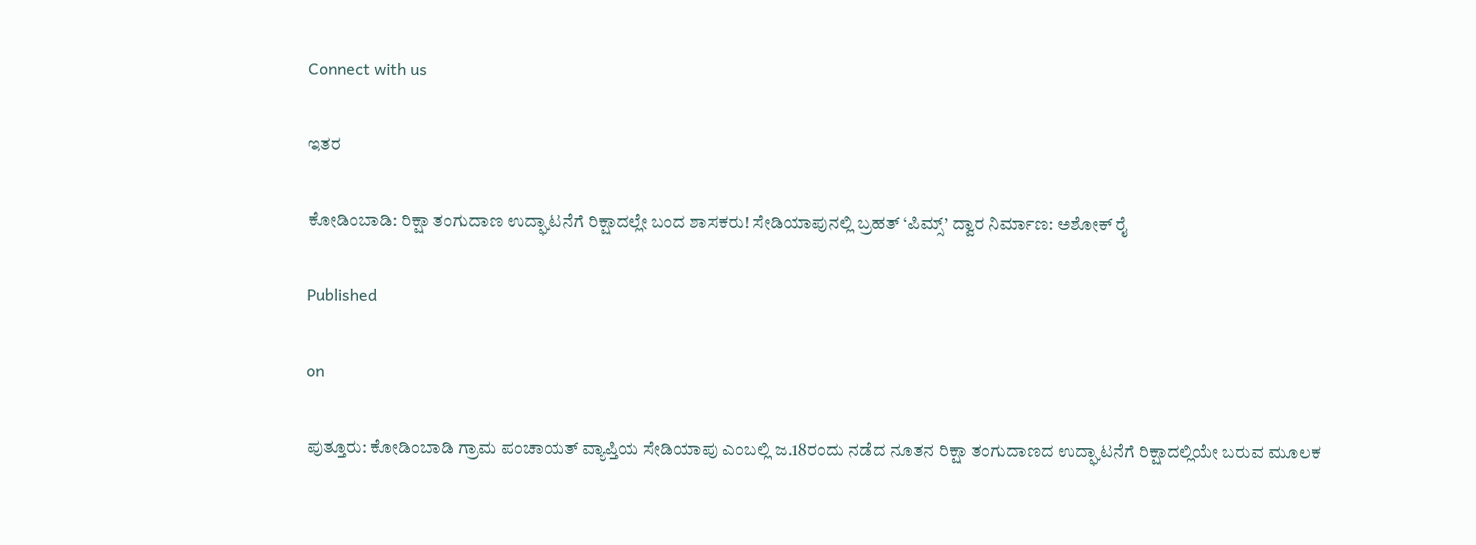Connect with us

ಇತರ

ಕೋಡಿಂಬಾಡಿ: ರಿಕ್ಷಾ ತಂಗುದಾಣ ಉದ್ಘಾಟನೆಗೆ ರಿಕ್ಷಾದಲ್ಲೇ ಬಂದ ಶಾಸಕರು! ಸೇಡಿಯಾಪುನಲ್ಲಿ ಬ್ರಹತ್ ‘ಪಿಮ್ಸ್’ ದ್ವಾರ ನಿರ್ಮಾಣ: ಅಶೋಕ್ ರೈ

Published

on

ಪುತ್ತೂರು: ಕೋಡಿಂಬಾಡಿ ಗ್ರಾಮ ಪಂಚಾಯತ್ ವ್ಯಾಪ್ತಿಯ ಸೇಡಿಯಾಪು ಎಂಬಲ್ಲಿ ಜ.18ರಂದು ನಡೆದ ನೂತನ ರಿಕ್ಷಾ ತಂಗುದಾಣದ ಉದ್ಘಾಟನೆಗೆ ರಿಕ್ಷಾದಲ್ಲಿಯೇ ಬರುವ ಮೂಲಕ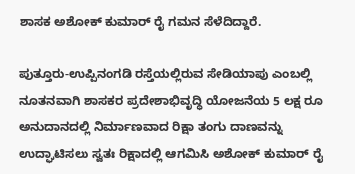ಶಾಸಕ ಅಶೋಕ್ ಕುಮಾರ್ ರೈ ಗಮನ ಸೆಳೆದಿದ್ದಾರೆ.

ಪುತ್ತೂರು-ಉಪ್ಪಿನಂಗಡಿ ರಸ್ತೆಯಲ್ಲಿರುವ ಸೇಡಿಯಾಪು ಎಂಬಲ್ಲಿ ನೂತನವಾಗಿ ಶಾಸಕರ ಪ್ರದೇಶಾಭಿವೃದ್ಧಿ ಯೋಜನೆಯ 5 ಲಕ್ಷ ರೂ ಅನುದಾನದಲ್ಲಿ ನಿರ್ಮಾಣವಾದ ರಿಕ್ಷಾ ತಂಗು ದಾಣವನ್ನು ಉದ್ಘಾಟಿಸಲು ಸ್ವತಃ ರಿಕ್ಷಾದಲ್ಲಿ ಆಗಮಿಸಿ ಅಶೋಕ್ ಕುಮಾರ್ ರೈ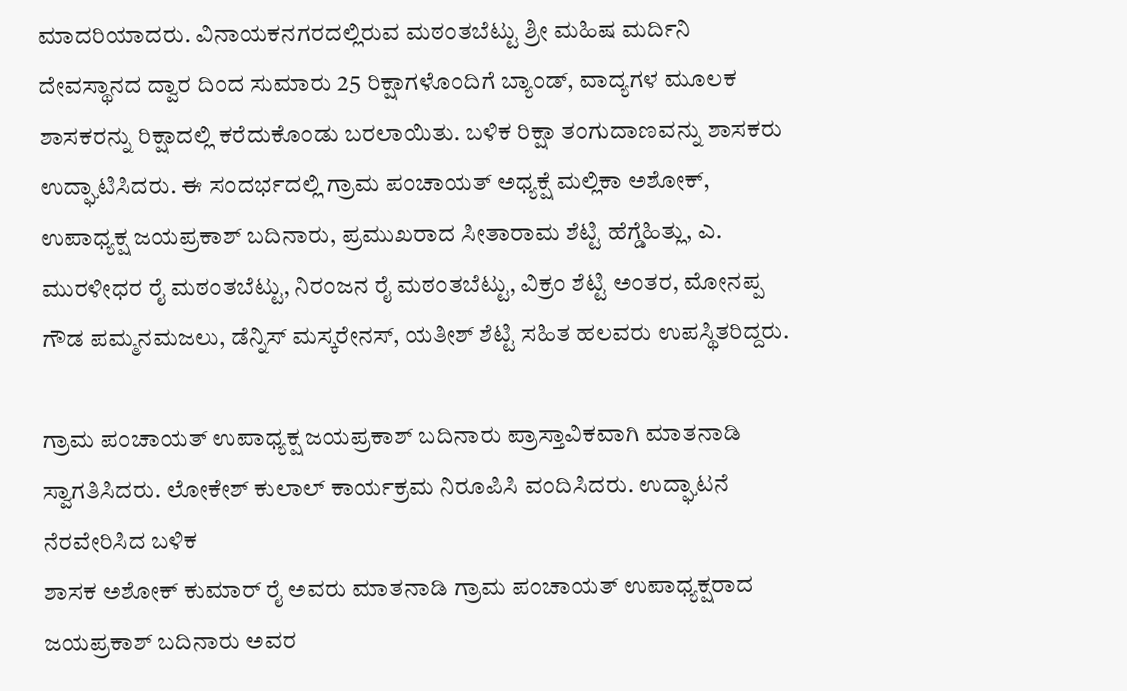ಮಾದರಿಯಾದರು. ವಿನಾಯಕನಗರದಲ್ಲಿರುವ ಮಠಂತಬೆಟ್ಟು ಶ್ರೀ ಮಹಿಷ ಮರ್ದಿನಿ ದೇವಸ್ಥಾನದ ದ್ವಾರ ದಿಂದ ಸುಮಾರು 25 ರಿಕ್ಷಾಗಳೊಂದಿಗೆ ಬ್ಯಾಂಡ್, ವಾದ್ಯಗಳ ಮೂಲಕ ಶಾಸಕರನ್ನು ರಿಕ್ಷಾದಲ್ಲಿ ಕರೆದುಕೊಂಡು ಬರಲಾಯಿತು. ಬಳಿಕ ರಿಕ್ಷಾ ತಂಗುದಾಣವನ್ನು ಶಾಸಕರು ಉದ್ಘಾಟಿಸಿದರು. ಈ ಸಂದರ್ಭದಲ್ಲಿ ಗ್ರಾಮ ಪಂಚಾಯತ್ ಅಧ್ಯಕ್ಷೆ ಮಲ್ಲಿಕಾ ಅಶೋಕ್, ಉಪಾಧ್ಯಕ್ಷ ಜಯಪ್ರಕಾಶ್ ಬದಿನಾರು, ಪ್ರಮುಖರಾದ ಸೀತಾರಾಮ ಶೆಟ್ಟಿ ಹೆಗ್ಡೆಹಿತ್ಲು, ಎ. ಮುರಳೀಧರ ರೈ ಮಠಂತಬೆಟ್ಟು, ನಿರಂಜನ ರೈ ಮಠಂತಬೆಟ್ಟು, ವಿಕ್ರಂ ಶೆಟ್ಟಿ ಅಂತರ, ಮೋನಪ್ಪ ಗೌಡ ಪಮ್ಮನಮಜಲು, ಡೆನ್ನಿಸ್ ಮಸ್ಕರೇನಸ್, ಯತೀಶ್ ಶೆಟ್ಟಿ ಸಹಿತ ಹಲವರು ಉಪಸ್ಥಿತರಿದ್ದರು.

ಗ್ರಾಮ ಪಂಚಾಯತ್ ಉಪಾಧ್ಯಕ್ಷ ಜಯಪ್ರಕಾಶ್ ಬದಿನಾರು ಪ್ರಾಸ್ತಾವಿಕವಾಗಿ ಮಾತನಾಡಿ ಸ್ವಾಗತಿಸಿದರು. ಲೋಕೇಶ್ ಕುಲಾಲ್ ಕಾರ್ಯಕ್ರಮ ನಿರೂಪಿಸಿ ವಂದಿಸಿದರು. ಉದ್ಘಾಟನೆ ನೆರವೇರಿಸಿದ ಬಳಿಕ
ಶಾಸಕ ಅಶೋಕ್ ಕುಮಾರ್ ರೈ ಅವರು ಮಾತನಾಡಿ ಗ್ರಾಮ ಪಂಚಾಯತ್ ಉಪಾಧ್ಯಕ್ಷರಾದ ಜಯಪ್ರಕಾಶ್ ಬದಿನಾರು ಅವರ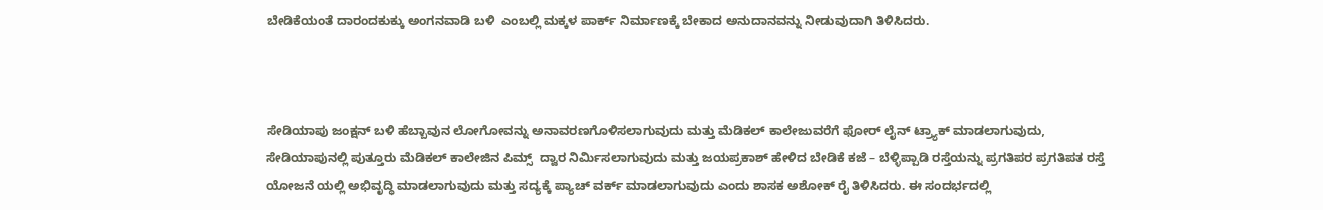ಬೇಡಿಕೆಯಂತೆ ದಾರಂದಕುಕ್ಕು ಅಂಗನವಾಡಿ ಬಳಿ  ಎಂಬಲ್ಲಿ ಮಕ್ಕಳ ಪಾರ್ಕ್ ನಿರ್ಮಾಣಕ್ಕೆ ಬೇಕಾದ ಅನುದಾನವನ್ನು ನೀಡುವುದಾಗಿ ತಿಳಿಸಿದರು.



ಸೇಡಿಯಾಪು ಜಂಕ್ಷನ್ ಬಳಿ ಹೆಬ್ಬಾವುನ ಲೋಗೋವನ್ನು ಅನಾವರಣಗೊಳಿಸಲಾಗುವುದು ಮತ್ತು ಮೆಡಿಕಲ್ ಕಾಲೇಜುವರೆಗೆ ಫೋರ್ ಲೈನ್ ಟ್ರ್ಯಾಕ್ ಮಾಡಲಾಗುವುದು, ಸೇಡಿಯಾಪುನಲ್ಲಿ ಪುತ್ತೂರು ಮೆಡಿಕಲ್ ಕಾಲೇಜಿನ ಪಿಮ್ಸ್  ದ್ವಾರ ನಿರ್ಮಿಸಲಾಗುವುದು ಮತ್ತು ಜಯಪ್ರಕಾಶ್ ಹೇಳಿದ ಬೇಡಿಕೆ ಕಜೆ – ಬೆಳ್ಳಿಪ್ಪಾಡಿ ರಸ್ತೆಯನ್ನು ಪ್ರಗತಿಪರ ಪ್ರಗತಿಪತ ರಸ್ತೆ ಯೋಜನೆ ಯಲ್ಲಿ ಅಭಿವೃದ್ಧಿ ಮಾಡಲಾಗುವುದು ಮತ್ತು ಸದ್ಯಕ್ಕೆ ಪ್ಯಾಚ್ ವರ್ಕ್ ಮಾಡಲಾಗುವುದು ಎಂದು ಶಾಸಕ ಅಶೋಕ್ ರೈ ತಿಳಿಸಿದರು. ಈ ಸಂದರ್ಭದಲ್ಲಿ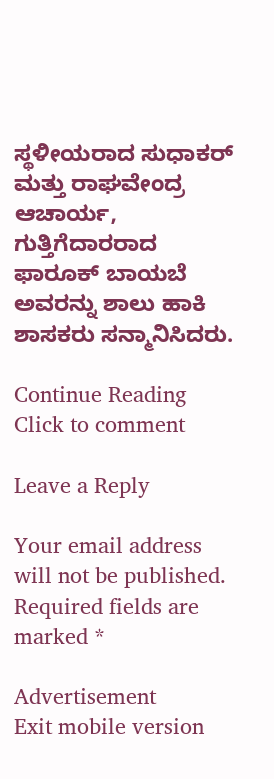ಸ್ಥಳೀಯರಾದ ಸುಧಾಕರ್ ಮತ್ತು ರಾಘವೇಂದ್ರ ಆಚಾರ್ಯ, ಗುತ್ತಿಗೆದಾರರಾದ ಫಾರೂಕ್ ಬಾಯಬೆ ಅವರನ್ನು ಶಾಲು ಹಾಕಿ ಶಾಸಕರು ಸನ್ಮಾನಿಸಿದರು.

Continue Reading
Click to comment

Leave a Reply

Your email address will not be published. Required fields are marked *

Advertisement
Exit mobile version